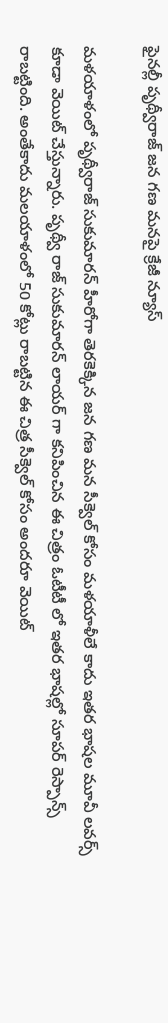ఫైనల్లీ పృథ్వీరాజ్ జన గణ మనపై క్రేజీ న్యూస్

మళయాళంలో పృథ్వీరాజ్ సుకుమారన్ హీరోగా తెరకెక్కిన జన గణ మన సీక్వెల్ కోసం మళయాళీలే కాదు ఇతర భాషల మూవీ లవర్స్ కూడా వెయిట్ చేస్తున్నారు. పృథ్వీ రాజ్ సుకుమారన్ లాయర్ గా కనిపించిన ఈ చిత్రం ఓటీటీ లో ఇతర భాషల్లో సూపర్ రెస్పాన్స్ రాబట్టింది. అంతేకాదు మలయాళంలో 50 కోట్లు రాబట్టిన ఈ చిత్ర సీక్వెల్ కోసం అందరూ వెయిట్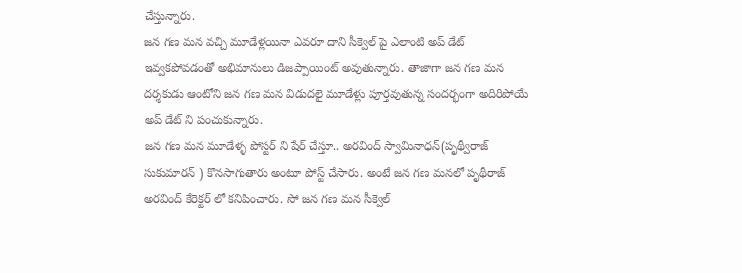చేస్తున్నారు.
జన గణ మన వచ్చి మూడేళ్లయినా ఎవరూ దాని సీక్వెల్ పై ఎలాంటి అప్ డేట్ ఇవ్వకపోవడంతో అభిమానులు డిజప్పాయింట్ అవుతున్నారు. తాజాగా జన గణ మన దర్శకుడు ఆంటోని జన గణ మన విడుదలై మూడేళ్లు పూర్తవుతున్న సందర్భంగా అదిరిపోయే అప్ డేట్ ని పంచుకున్నారు.
జన గణ మన మూడేళ్ళ పోస్టర్ ని షేర్ చేస్తూ.. అరవింద్ స్వామినాధన్(పృథ్వీరాజ్ సుకుమారన్ ) కొనసాగుతారు అంటూ పోస్ట్ చేసారు. అంటే జన గణ మనలో పృథీరాజ్ అరవింద్ కేరెక్టర్ లో కనిపించారు. సో జన గణ మన సీక్వెల్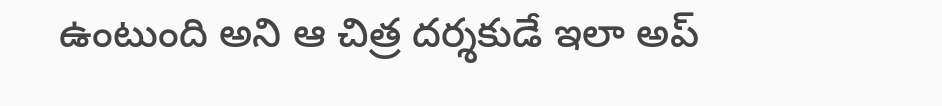ఉంటుంది అని ఆ చిత్ర దర్శకుడే ఇలా అప్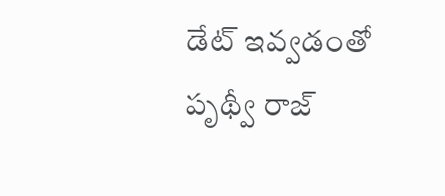డేట్ ఇవ్వడంతో పృథ్వీ రాజ్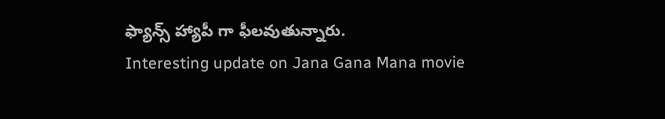ఫ్యాన్స్ హ్యాపీ గా ఫీలవుతున్నారు.
Interesting update on Jana Gana Mana movie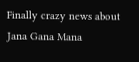Finally crazy news about Jana Gana Mana